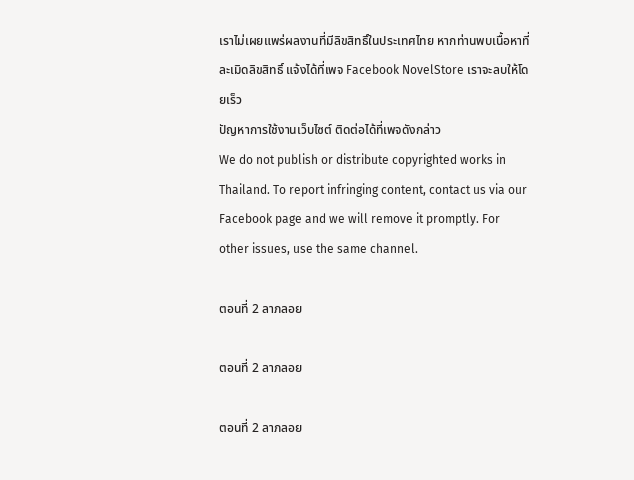เราไม่เผยแพร่ผลงานที่มีลิขสิทธิ์ในประเทศไทย หากท่านพบเนื้อหาที่ละเมิดลิขสิทธิ์ แจ้งได้ที่เพจ Facebook NovelStore เราจะลบให้โดยเร็ว
ปัญหาการใช้งานเว็บไซต์ ติดต่อได้ที่เพจดังกล่าว
We do not publish or distribute copyrighted works in Thailand. To report infringing content, contact us via our Facebook page and we will remove it promptly. For other issues, use the same channel.

ตอนที่ 2 ลาภลอย

ตอนที่ 2 ลาภลอย

ตอนที่ 2 ลาภลอย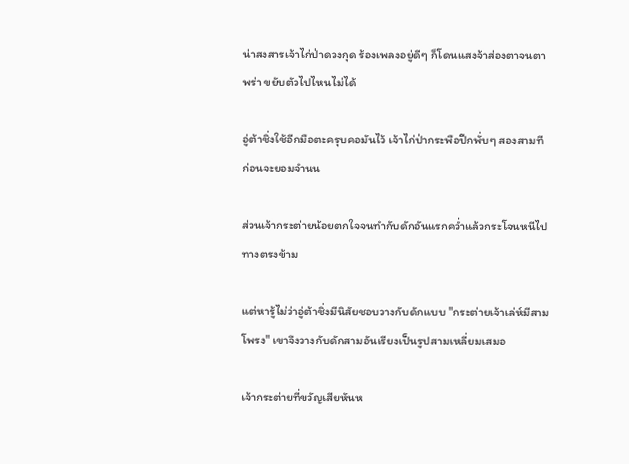น่าสงสารเจ้าไก่ป่าดวงกุด ร้องเพลงอยู่ดีๆ ก็โดนแสงจ้าส่องตาจนตาพร่า ขยับตัวไปไหนไม่ได้

อู่ต้าชิ่งใช้อีกมือตะครุบคอมันไว้ เจ้าไก่ป่ากระพือปีกพั่บๆ สองสามทีก่อนจะยอมจำนน

ส่วนเจ้ากระต่ายน้อยตกใจจนทำกับดักอันแรกคว่ำแล้วกระโจนหนีไปทางตรงข้าม

แต่หารู้ไม่ว่าอู่ต้าชิ่งมีนิสัยชอบวางกับดักแบบ "กระต่ายเจ้าเล่ห์มีสามโพรง" เขาจึงวางกับดักสามอันเรียงเป็นรูปสามเหลี่ยมเสมอ

เจ้ากระต่ายที่ขวัญเสียหันห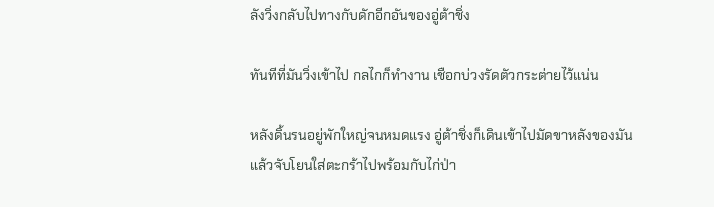ลังวิ่งกลับไปทางกับดักอีกอันของอู่ต้าชิ่ง

ทันทีที่มันวิ่งเข้าไป กลไกก็ทำงาน เชือกบ่วงรัดตัวกระต่ายไว้แน่น

หลังดิ้นรนอยู่พักใหญ่จนหมดแรง อู่ต้าชิ่งก็เดินเข้าไปมัดขาหลังของมันแล้วจับโยนใส่ตะกร้าไปพร้อมกับไก่ป่า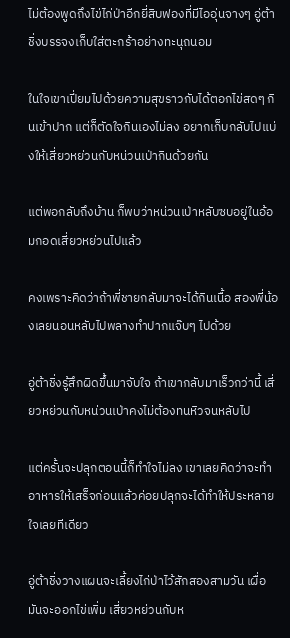ไม่ต้องพูดถึงไข่ไก่ป่าอีกยี่สิบฟองที่มีไออุ่นจางๆ อู่ต้าชิ่งบรรจงเก็บใส่ตะกร้าอย่างทะนุถนอม

ในใจเขาเปี่ยมไปด้วยความสุขราวกับได้ตอกไข่สดๆ กินเข้าปาก แต่ก็ตัดใจกินเองไม่ลง อยากเก็บกลับไปแบ่งให้เสี่ยวหย่วนกับหน่วนเป่ากินด้วยกัน

แต่พอกลับถึงบ้าน ก็พบว่าหน่วนเป่าหลับซบอยู่ในอ้อมกอดเสี่ยวหย่วนไปแล้ว

คงเพราะคิดว่าถ้าพี่ชายกลับมาจะได้กินเนื้อ สองพี่น้องเลยนอนหลับไปพลางทำปากแจ๊บๆ ไปด้วย

อู่ต้าชิ่งรู้สึกผิดขึ้นมาจับใจ ถ้าเขากลับมาเร็วกว่านี้ เสี่ยวหย่วนกับหน่วนเป่าคงไม่ต้องทนหิวจนหลับไป

แต่ครั้นจะปลุกตอนนี้ก็ทำใจไม่ลง เขาเลยคิดว่าจะทำอาหารให้เสร็จก่อนแล้วค่อยปลุกจะได้ทำให้ประหลายใจเลยทีเดียว

อู่ต้าชิ่งวางแผนจะเลี้ยงไก่ป่าไว้สักสองสามวัน เผื่อมันจะออกไข่เพิ่ม เสี่ยวหย่วนกับห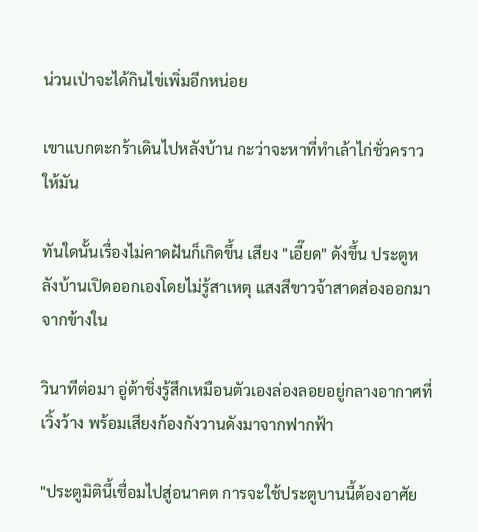น่วนเป่าจะได้กินไข่เพิ่มอีกหน่อย

เขาแบกตะกร้าเดินไปหลังบ้าน กะว่าจะหาที่ทำเล้าไก่ชั่วคราวให้มัน

ทันใดนั้นเรื่องไม่คาดฝันก็เกิดขึ้น เสียง "เอี๊ยด" ดังขึ้น ประตูหลังบ้านเปิดออกเองโดยไม่รู้สาเหตุ แสงสีขาวจ้าสาดส่องออกมาจากข้างใน

วินาทีต่อมา อู่ต้าชิ่งรู้สึกเหมือนตัวเองล่องลอยอยู่กลางอากาศที่เวิ้งว้าง พร้อมเสียงก้องกังวานดังมาจากฟากฟ้า

"ประตูมิตินี้เชื่อมไปสู่อนาคต การจะใช้ประตูบานนี้ต้องอาศัย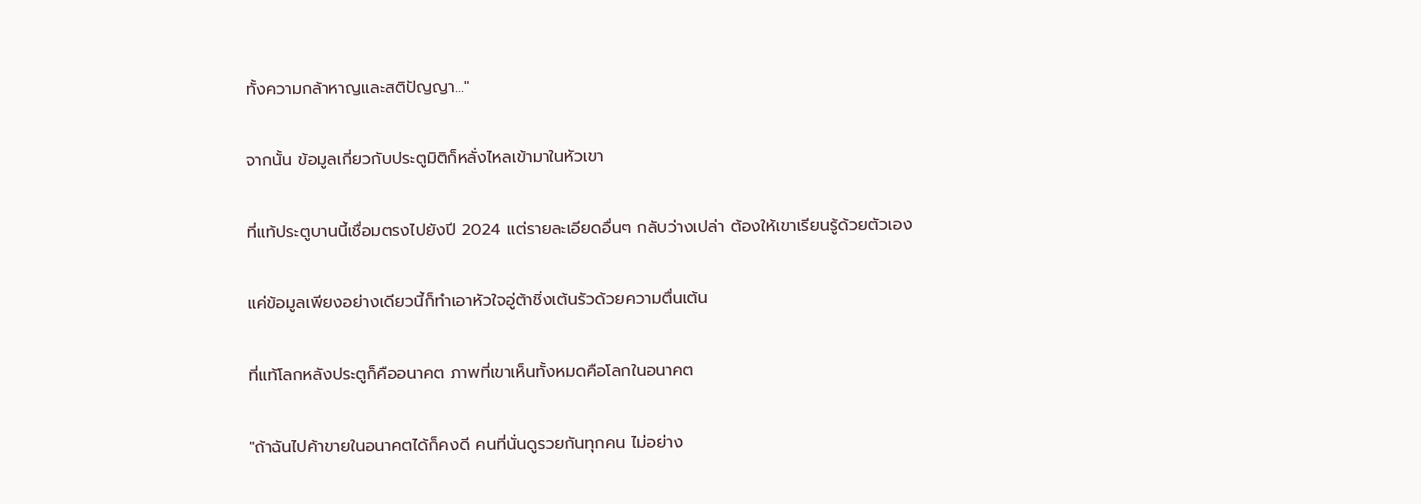ทั้งความกล้าหาญและสติปัญญา..."

จากนั้น ข้อมูลเกี่ยวกับประตูมิติก็หลั่งไหลเข้ามาในหัวเขา

ที่แท้ประตูบานนี้เชื่อมตรงไปยังปี 2024 แต่รายละเอียดอื่นๆ กลับว่างเปล่า ต้องให้เขาเรียนรู้ด้วยตัวเอง

แค่ข้อมูลเพียงอย่างเดียวนี้ก็ทำเอาหัวใจอู่ต้าชิ่งเต้นรัวด้วยความตื่นเต้น

ที่แท้โลกหลังประตูก็คืออนาคต ภาพที่เขาเห็นทั้งหมดคือโลกในอนาคต

"ถ้าฉันไปค้าขายในอนาคตได้ก็คงดี คนที่นั่นดูรวยกันทุกคน ไม่อย่าง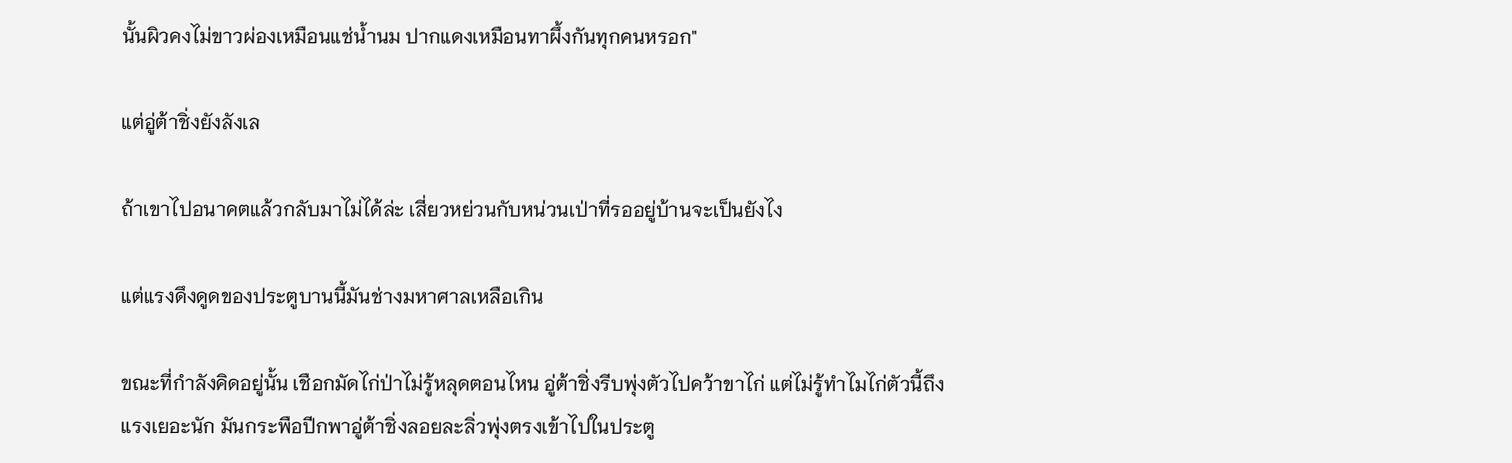นั้นผิวคงไม่ขาวผ่องเหมือนแช่น้ำนม ปากแดงเหมือนทาผึ้งกันทุกคนหรอก"

แต่อู่ต้าชิ่งยังลังเล

ถ้าเขาไปอนาคตแล้วกลับมาไม่ได้ล่ะ เสี่ยวหย่วนกับหน่วนเป่าที่รออยู่บ้านจะเป็นยังไง

แต่แรงดึงดูดของประตูบานนี้มันช่างมหาศาลเหลือเกิน

ขณะที่กำลังคิดอยู่นั้น เชือกมัดไก่ป่าไม่รู้หลุดตอนไหน อู่ต้าชิ่งรีบพุ่งตัวไปคว้าขาไก่ แต่ไม่รู้ทำไมไก่ตัวนี้ถึงแรงเยอะนัก มันกระพือปีกพาอู่ต้าชิ่งลอยละลิ่วพุ่งตรงเข้าไปในประตู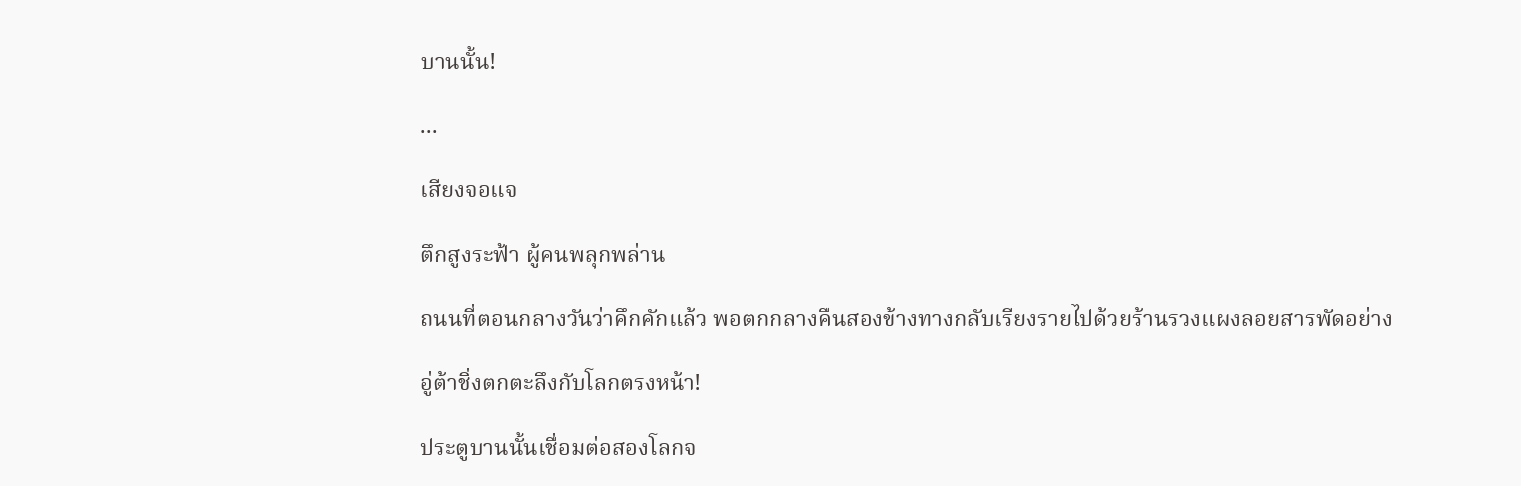บานนั้น!

...

เสียงจอแจ

ตึกสูงระฟ้า ผู้คนพลุกพล่าน

ถนนที่ตอนกลางวันว่าคึกคักแล้ว พอตกกลางคืนสองข้างทางกลับเรียงรายไปด้วยร้านรวงแผงลอยสารพัดอย่าง

อู่ต้าชิ่งตกตะลึงกับโลกตรงหน้า!

ประตูบานนั้นเชื่อมต่อสองโลกจ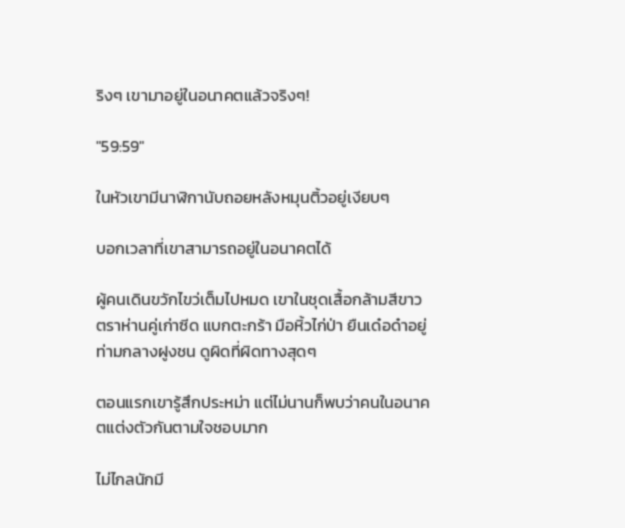ริงๆ เขามาอยู่ในอนาคตแล้วจริงๆ!

"59:59"

ในหัวเขามีนาฬิกานับถอยหลังหมุนติ้วอยู่เงียบๆ

บอกเวลาที่เขาสามารถอยู่ในอนาคตได้

ผู้คนเดินขวักไขว่เต็มไปหมด เขาในชุดเสื้อกล้ามสีขาวตราห่านคู่เก่าซีด แบกตะกร้า มือหิ้วไก่ป่า ยืนเด๋อด๋าอยู่ท่ามกลางฝูงชน ดูผิดที่ผิดทางสุดๆ

ตอนแรกเขารู้สึกประหม่า แต่ไม่นานก็พบว่าคนในอนาคตแต่งตัวกันตามใจชอบมาก

ไม่ไกลนักมี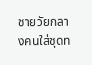ชายวัยกลางคนใส่ชุดท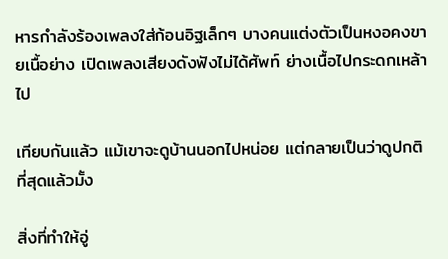หารกำลังร้องเพลงใส่ก้อนอิฐเล็กๆ บางคนแต่งตัวเป็นหงอคงขายเนื้อย่าง เปิดเพลงเสียงดังฟังไม่ได้ศัพท์ ย่างเนื้อไปกระดกเหล้าไป

เทียบกันแล้ว แม้เขาจะดูบ้านนอกไปหน่อย แต่กลายเป็นว่าดูปกติที่สุดแล้วมั้ง

สิ่งที่ทำให้อู่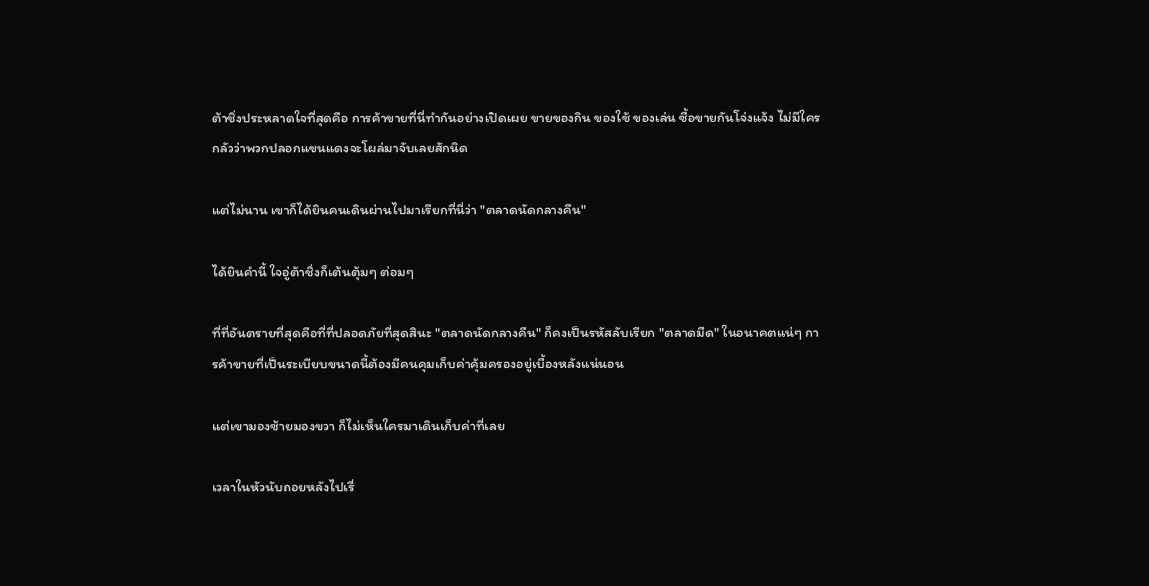ต้าชิ่งประหลาดใจที่สุดคือ การค้าขายที่นี่ทำกันอย่างเปิดเผย ขายของกิน ของใช้ ของเล่น ซื้อขายกันโจ่งแจ้ง ไม่มีใครกลัวว่าพวกปลอกแขนแดงจะโผล่มาจับเลยสักนิด

แต่ไม่นาน เขาก็ได้ยินคนเดินผ่านไปมาเรียกที่นี่ว่า "ตลาดนัดกลางคืน"

ได้ยินคำนี้ ใจอู่ต้าชิ่งก็เต้นตุ้มๆ ต่อมๆ

ที่ที่อันตรายที่สุดคือที่ที่ปลอดภัยที่สุดสินะ "ตลาดนัดกลางคืน" ก็คงเป็นรหัสลับเรียก "ตลาดมืด" ในอนาคตแน่ๆ การค้าขายที่เป็นระเบียบขนาดนี้ต้องมีคนคุมเก็บค่าคุ้มครองอยู่เบื้องหลังแน่นอน

แต่เขามองซ้ายมองขวา ก็ไม่เห็นใครมาเดินเก็บค่าที่เลย

เวลาในหัวนับถอยหลังไปเรื่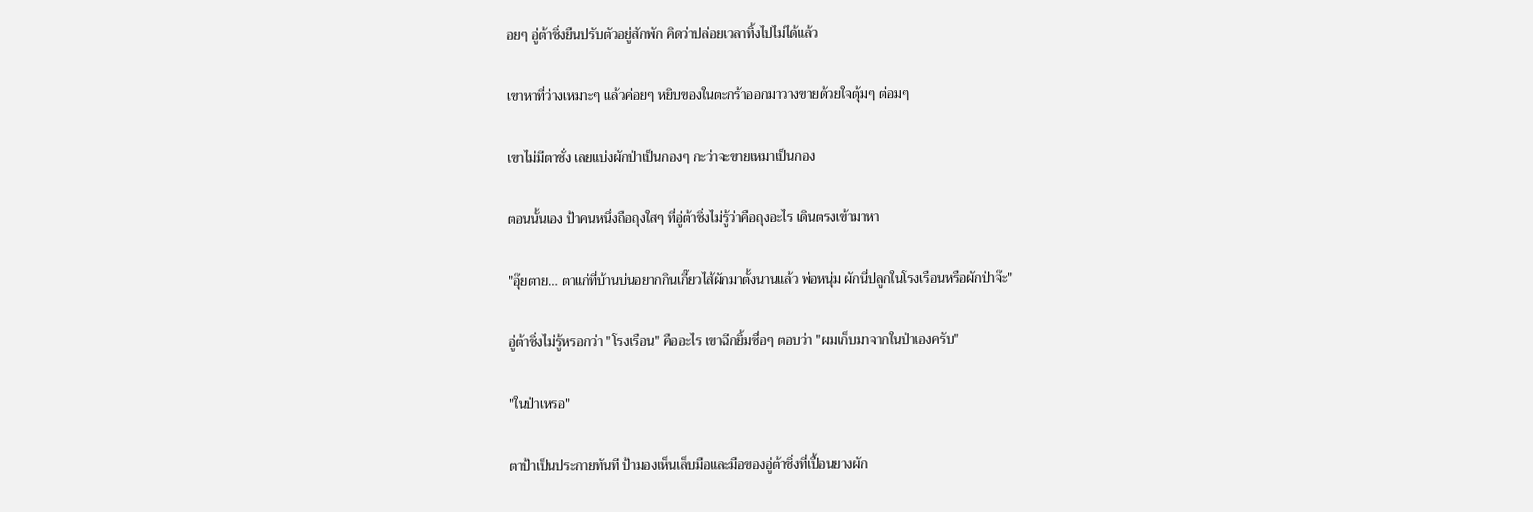อยๆ อู่ต้าชิ่งยืนปรับตัวอยู่สักพัก คิดว่าปล่อยเวลาทิ้งไปไม่ได้แล้ว

เขาหาที่ว่างเหมาะๆ แล้วค่อยๆ หยิบของในตะกร้าออกมาวางขายด้วยใจตุ้มๆ ต่อมๆ

เขาไม่มีตาชั่ง เลยแบ่งผักป่าเป็นกองๆ กะว่าจะขายเหมาเป็นกอง

ตอนนั้นเอง ป้าคนหนึ่งถือถุงใสๆ ที่อู่ต้าชิ่งไม่รู้ว่าคือถุงอะไร เดินตรงเข้ามาหา

"อุ๊ยตาย… ตาแก่ที่บ้านบ่นอยากกินเกี๊ยวไส้ผักมาตั้งนานแล้ว พ่อหนุ่ม ผักนี่ปลูกในโรงเรือนหรือผักป่าจ๊ะ"

อู่ต้าชิ่งไม่รู้หรอกว่า "โรงเรือน" คืออะไร เขาฉีกยิ้มซื่อๆ ตอบว่า "ผมเก็บมาจากในป่าเองครับ"

"ในป่าเหรอ"

ตาป้าเป็นประกายทันที ป้ามองเห็นเล็บมือและมือของอู่ต้าชิ่งที่เปื้อนยางผัก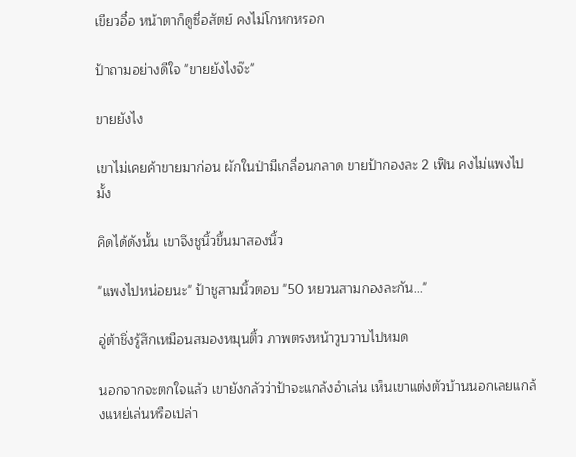เขียวอื๋อ หน้าตาก็ดูซื่อสัตย์ คงไม่โกหกหรอก

ป้าถามอย่างดีใจ "ขายยังไงจ๊ะ"

ขายยังไง

เขาไม่เคยค้าขายมาก่อน ผักในป่ามีเกลื่อนกลาด ขายป้ากองละ 2 เฟิน คงไม่แพงไปมั้ง

คิดได้ดังนั้น เขาจึงชูนิ้วขึ้นมาสองนิ้ว

"แพงไปหน่อยนะ" ป้าชูสามนิ้วตอบ "50 หยวนสามกองละกัน..."

อู่ต้าชิ่งรู้สึกเหมือนสมองหมุนติ้ว ภาพตรงหน้าวูบวาบไปหมด

นอกจากจะตกใจแล้ว เขายังกลัวว่าป้าจะแกล้งอำเล่น เห็นเขาแต่งตัวบ้านนอกเลยแกล้งแหย่เล่นหรือเปล่า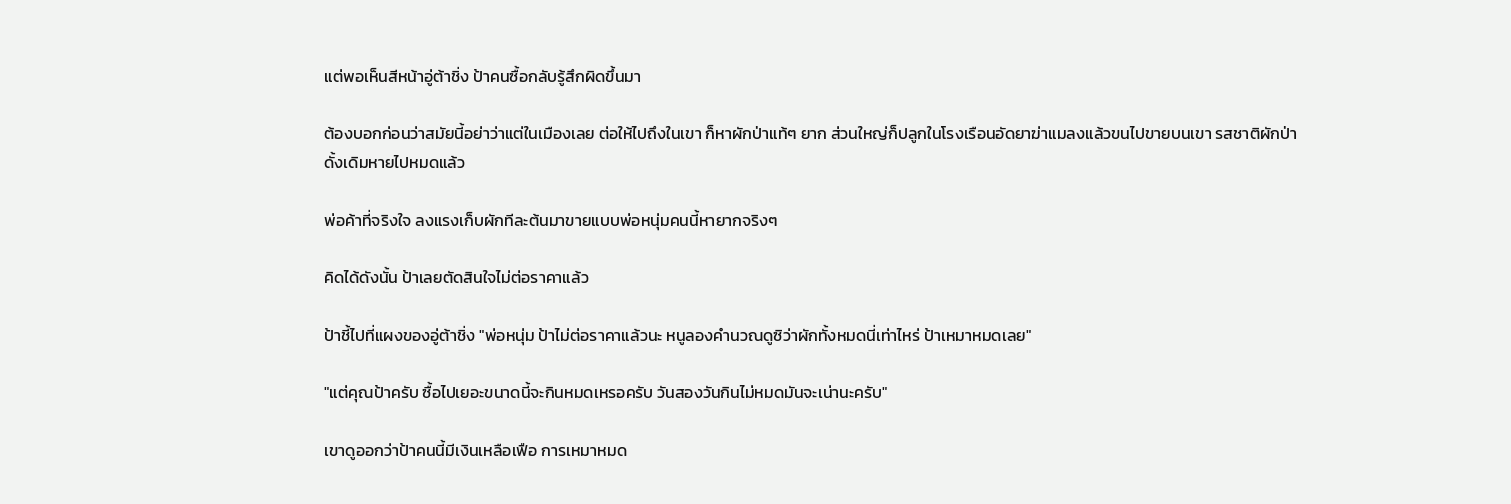แต่พอเห็นสีหน้าอู่ต้าชิ่ง ป้าคนซื้อกลับรู้สึกผิดขึ้นมา

ต้องบอกก่อนว่าสมัยนี้อย่าว่าแต่ในเมืองเลย ต่อให้ไปถึงในเขา ก็หาผักป่าแท้ๆ ยาก ส่วนใหญ่ก็ปลูกในโรงเรือนอัดยาฆ่าแมลงแล้วขนไปขายบนเขา รสชาติผักป่าดั้งเดิมหายไปหมดแล้ว

พ่อค้าที่จริงใจ ลงแรงเก็บผักทีละต้นมาขายแบบพ่อหนุ่มคนนี้หายากจริงๆ

คิดได้ดังนั้น ป้าเลยตัดสินใจไม่ต่อราคาแล้ว

ป้าชี้ไปที่แผงของอู่ต้าชิ่ง "พ่อหนุ่ม ป้าไม่ต่อราคาแล้วนะ หนูลองคำนวณดูซิว่าผักทั้งหมดนี่เท่าไหร่ ป้าเหมาหมดเลย"

"แต่คุณป้าครับ ซื้อไปเยอะขนาดนี้จะกินหมดเหรอครับ วันสองวันกินไม่หมดมันจะเน่านะครับ"

เขาดูออกว่าป้าคนนี้มีเงินเหลือเฟือ การเหมาหมด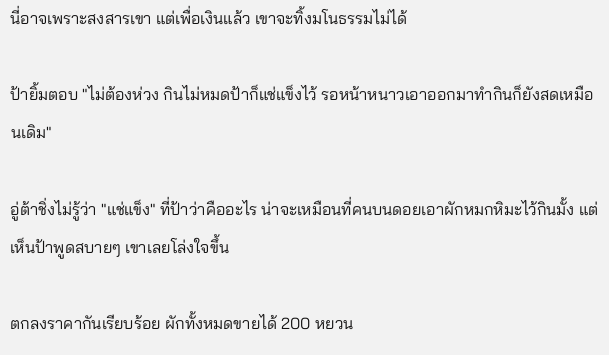นี่อาจเพราะสงสารเขา แต่เพื่อเงินแล้ว เขาจะทิ้งมโนธรรมไม่ได้

ป้ายิ้มตอบ "ไม่ต้องห่วง กินไม่หมดป้าก็แช่แข็งไว้ รอหน้าหนาวเอาออกมาทำกินก็ยังสดเหมือนเดิม"

อู่ต้าชิ่งไม่รู้ว่า "แช่แข็ง" ที่ป้าว่าคืออะไร น่าจะเหมือนที่คนบนดอยเอาผักหมกหิมะไว้กินมั้ง แต่เห็นป้าพูดสบายๆ เขาเลยโล่งใจขึ้น

ตกลงราคากันเรียบร้อย ผักทั้งหมดขายได้ 200 หยวน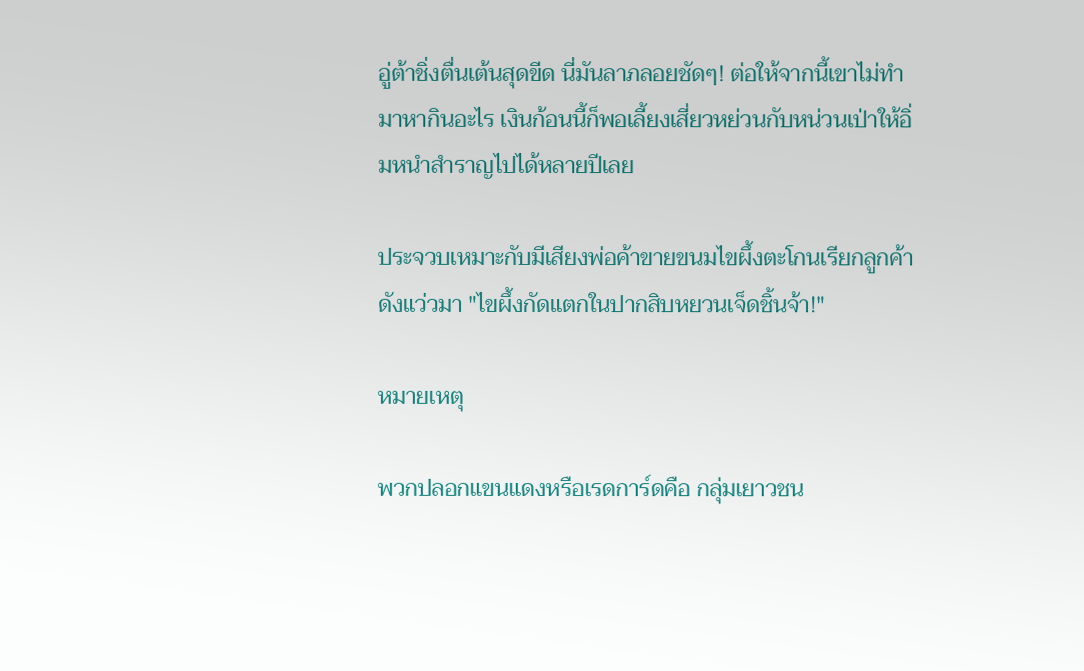อู่ต้าชิ่งตื่นเต้นสุดขีด นี่มันลาภลอยชัดๆ! ต่อให้จากนี้เขาไม่ทำมาหากินอะไร เงินก้อนนี้ก็พอเลี้ยงเสี่ยวหย่วนกับหน่วนเป่าให้อิ่มหนำสำราญไปได้หลายปีเลย

ประจวบเหมาะกับมีเสียงพ่อค้าขายขนมไขผึ้งตะโกนเรียกลูกค้าดังแว่วมา "ไขผึ้งกัดแตกในปากสิบหยวนเจ็ดชิ้นจ้า!"

หมายเหตุ

พวกปลอกแขนแดงหรือเรดการ์ดคือ กลุ่มเยาวชน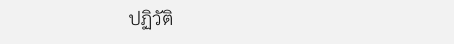ปฏิวัติ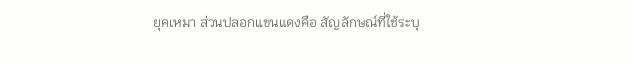ยุคเหมา ส่วนปลอกแขนแดงคือ สัญลักษณ์ที่ใช้ระบุ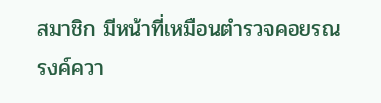สมาชิก มีหน้าที่เหมือนตำรวจคอยรณรงค์ควา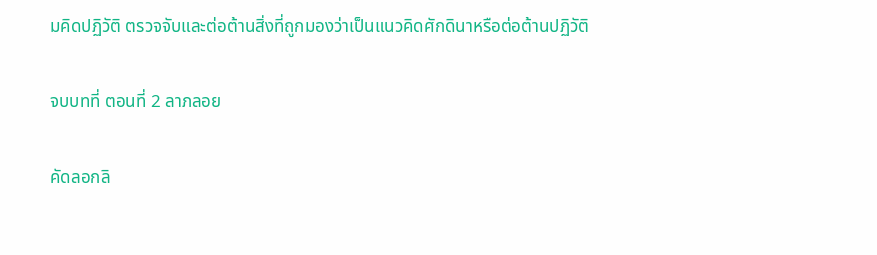มคิดปฏิวัติ ตรวจจับและต่อต้านสิ่งที่ถูกมองว่าเป็นแนวคิดศักดินาหรือต่อต้านปฏิวัติ

จบบทที่ ตอนที่ 2 ลาภลอย

คัดลอกลิ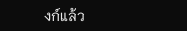งก์แล้ว